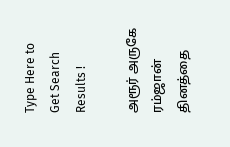Type Here to Get Search Results !

அரூர் அருகே ரம்ஜான் தினத்தை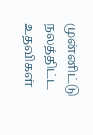முன்னிட்டு நலத்திட்ட உதவிகள்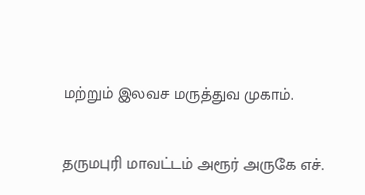மற்றும் இலவச மருத்துவ முகாம்.

தருமபுரி மாவட்டம் அரூர் அருகே எச்.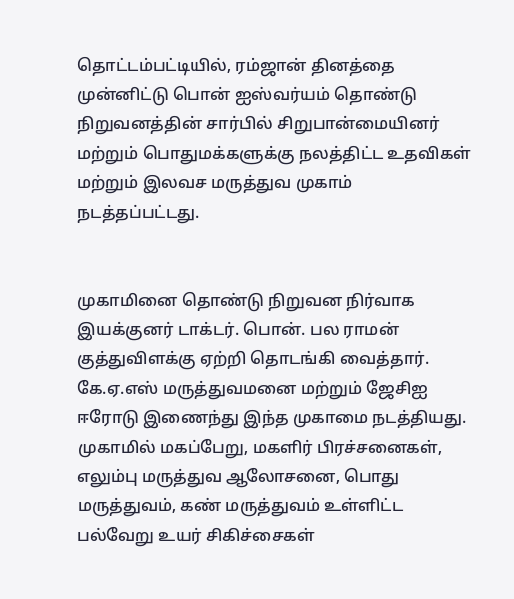தொட்டம்பட்டியில், ரம்ஜான் தினத்தை முன்னிட்டு பொன் ஐஸ்வர்யம் தொண்டு நிறுவனத்தின் சார்பில் சிறுபான்மையினர் மற்றும் பொதுமக்களுக்கு நலத்திட்ட உதவிகள் மற்றும் இலவச மருத்துவ முகாம் நடத்தப்பட்டது.


முகாமினை தொண்டு நிறுவன நிர்வாக இயக்குனர் டாக்டர். பொன். பல ராமன் குத்துவிளக்கு ஏற்றி தொடங்கி வைத்தார். கே.ஏ.எஸ் மருத்துவமனை மற்றும் ஜேசிஐ ஈரோடு இணைந்து இந்த முகாமை நடத்தியது. முகாமில் மகப்பேறு, மகளிர் பிரச்சனைகள், எலும்பு மருத்துவ ஆலோசனை, பொது மருத்துவம், கண் மருத்துவம் உள்ளிட்ட பல்வேறு உயர் சிகிச்சைகள்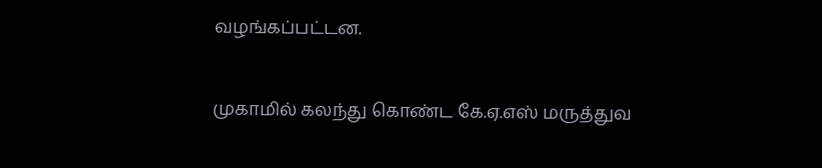வழங்கப்பட்டன.


முகாமில் கலந்து கொண்ட கே.ஏ.எஸ் மருத்துவ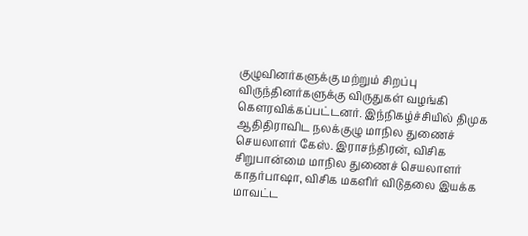குழுவினர்களுக்கு மற்றும் சிறப்பு விருந்தினர்களுக்கு விருதுகள் வழங்கி கௌரவிக்கப்பட்டனர். இந்நிகழ்ச்சியில் திமுக ஆதிதிராவிட நலக்குழு மாநில துணைச் செயலாளர் கேஸ். இராசந்திரன், விசிக சிறுபான்மை மாநில துணைச் செயலாளர் காதர்பாஷா, விசிக மகளிர் விடுதலை இயக்க மாவட்ட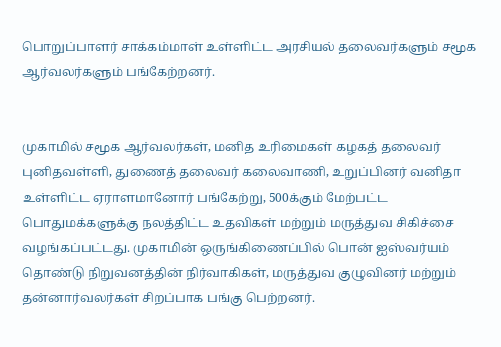பொறுப்பாளர் சாக்கம்மாள் உள்ளிட்ட அரசியல் தலைவர்களும் சமூக ஆர்வலர்களும் பங்கேற்றனர்.


முகாமில் சமூக ஆர்வலர்கள், மனித உரிமைகள் கழகத் தலைவர் புனிதவள்ளி, துணைத் தலைவர் கலைவாணி, உறுப்பினர் வனிதா உள்ளிட்ட ஏராளமானோர் பங்கேற்று, 500க்கும் மேற்பட்ட பொதுமக்களுக்கு நலத்திட்ட உதவிகள் மற்றும் மருத்துவ சிகிச்சை வழங்கப்பட்டது. முகாமின் ஒருங்கிணைப்பில் பொன் ஐஸ்வர்யம் தொண்டு நிறுவனத்தின் நிர்வாகிகள், மருத்துவ குழுவினர் மற்றும் தன்னார்வலர்கள் சிறப்பாக பங்கு பெற்றனர்.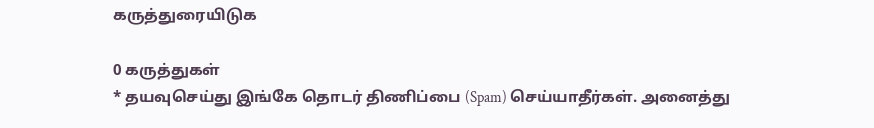கருத்துரையிடுக

0 கருத்துகள்
* தயவுசெய்து இங்கே தொடர் திணிப்பை (Spam) செய்யாதீர்கள். அனைத்து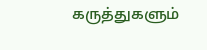கருத்துகளும்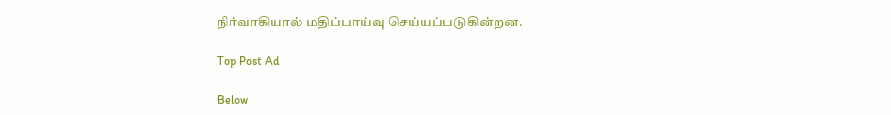நிர்வாகியால் மதிப்பாய்வு செய்யப்படுகின்றன.

Top Post Ad

Below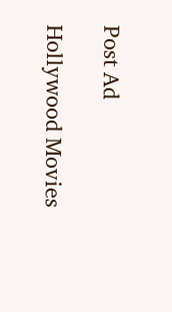Post Ad

Hollywood Movies